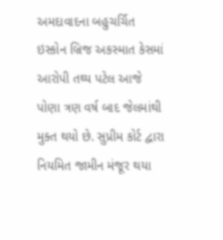અમદાવાદના બહુચર્ચિત ઇસ્કોન બ્રિજ અકસ્માત કેસમાં આરોપી તથ્ય પટેલ આજે પોણા ત્રણ વર્ષ બાદ જેલમાંથી મુક્ત થયો છે. સુપ્રીમ કોર્ટ દ્વારા નિયમિત જામીન મંજૂર થયા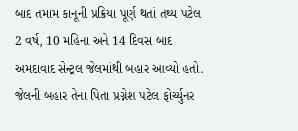બાદ તમામ કાનૂની પ્રક્રિયા પૂર્ણ થતાં તથ્ય પટેલ 2 વર્ષ, 10 મહિના અને 14 દિવસ બાદ અમદાવાદ સેન્ટ્રલ જેલમાંથી બહાર આવ્યો હતો. જેલની બહાર તેના પિતા પ્રગ્નેશ પટેલ ફોર્ચ્યુનર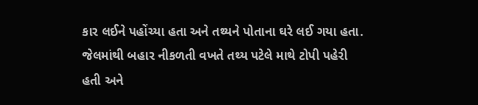કાર લઈને પહોંચ્યા હતા અને તથ્યને પોતાના ઘરે લઈ ગયા હતા. જેલમાંથી બહાર નીકળતી વખતે તથ્ય પટેલે માથે ટોપી પહેરી હતી અને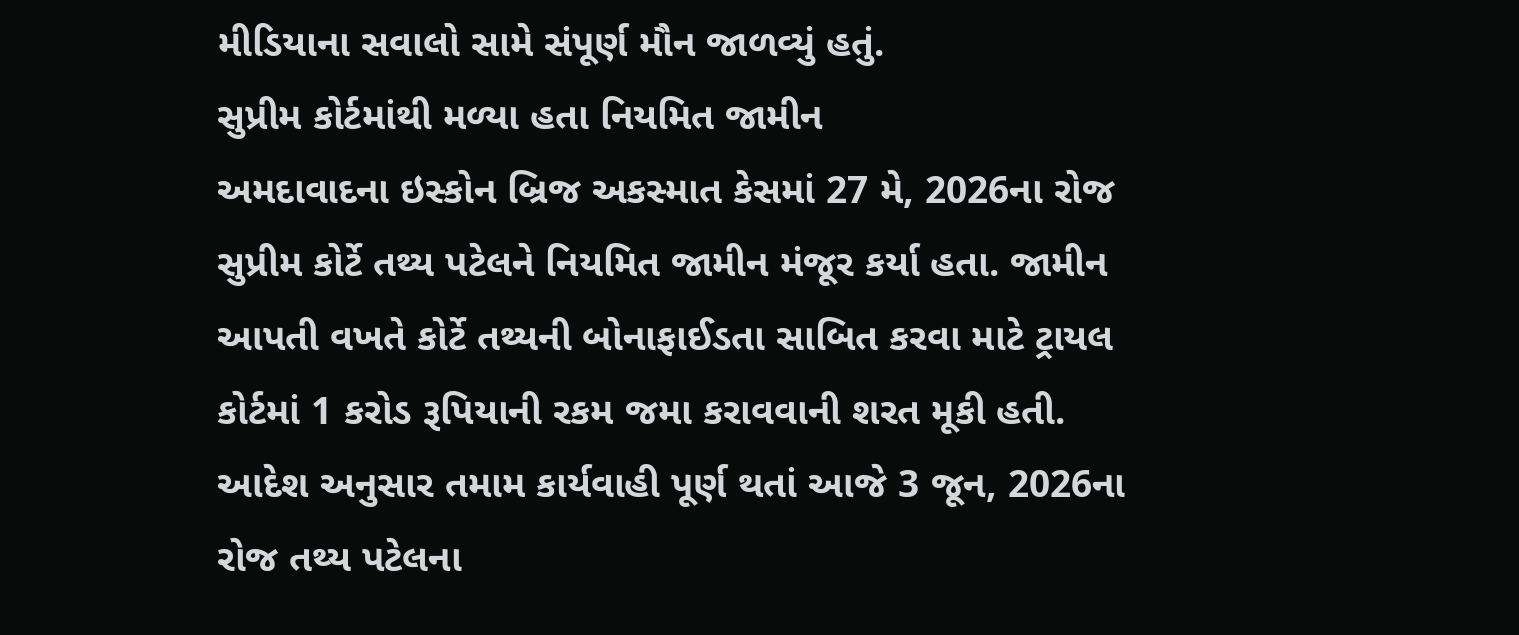મીડિયાના સવાલો સામે સંપૂર્ણ મૌન જાળવ્યું હતું.
સુપ્રીમ કોર્ટમાંથી મળ્યા હતા નિયમિત જામીન
અમદાવાદના ઇસ્કોન બ્રિજ અકસ્માત કેસમાં 27 મે, 2026ના રોજ સુપ્રીમ કોર્ટે તથ્ય પટેલને નિયમિત જામીન મંજૂર કર્યા હતા. જામીન આપતી વખતે કોર્ટે તથ્યની બોનાફાઈડતા સાબિત કરવા માટે ટ્રાયલ કોર્ટમાં 1 કરોડ રૂપિયાની રકમ જમા કરાવવાની શરત મૂકી હતી.
આદેશ અનુસાર તમામ કાર્યવાહી પૂર્ણ થતાં આજે 3 જૂન, 2026ના રોજ તથ્ય પટેલના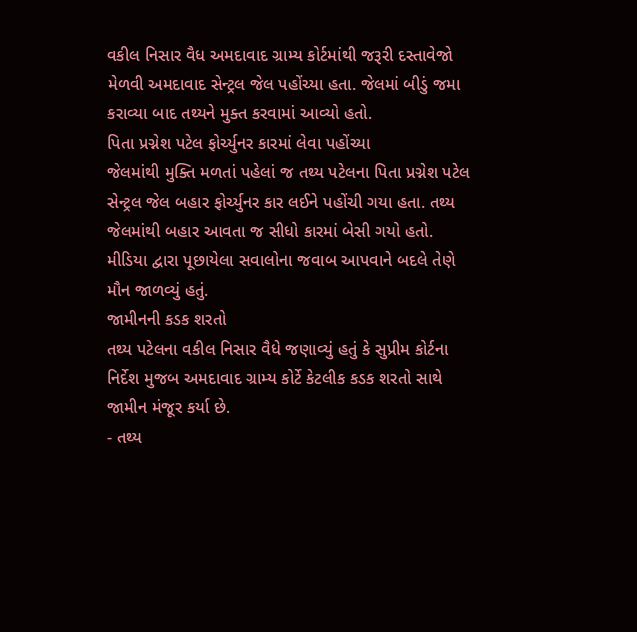વકીલ નિસાર વૈધ અમદાવાદ ગ્રામ્ય કોર્ટમાંથી જરૂરી દસ્તાવેજો મેળવી અમદાવાદ સેન્ટ્રલ જેલ પહોંચ્યા હતા. જેલમાં બીડું જમા કરાવ્યા બાદ તથ્યને મુક્ત કરવામાં આવ્યો હતો.
પિતા પ્રગ્નેશ પટેલ ફોર્ચ્યુનર કારમાં લેવા પહોંચ્યા
જેલમાંથી મુક્તિ મળતાં પહેલાં જ તથ્ય પટેલના પિતા પ્રગ્નેશ પટેલ સેન્ટ્રલ જેલ બહાર ફોર્ચ્યુનર કાર લઈને પહોંચી ગયા હતા. તથ્ય જેલમાંથી બહાર આવતા જ સીધો કારમાં બેસી ગયો હતો. મીડિયા દ્વારા પૂછાયેલા સવાલોના જવાબ આપવાને બદલે તેણે મૌન જાળવ્યું હતું.
જામીનની કડક શરતો
તથ્ય પટેલના વકીલ નિસાર વૈધે જણાવ્યું હતું કે સુપ્રીમ કોર્ટના નિર્દેશ મુજબ અમદાવાદ ગ્રામ્ય કોર્ટે કેટલીક કડક શરતો સાથે જામીન મંજૂર કર્યા છે.
- તથ્ય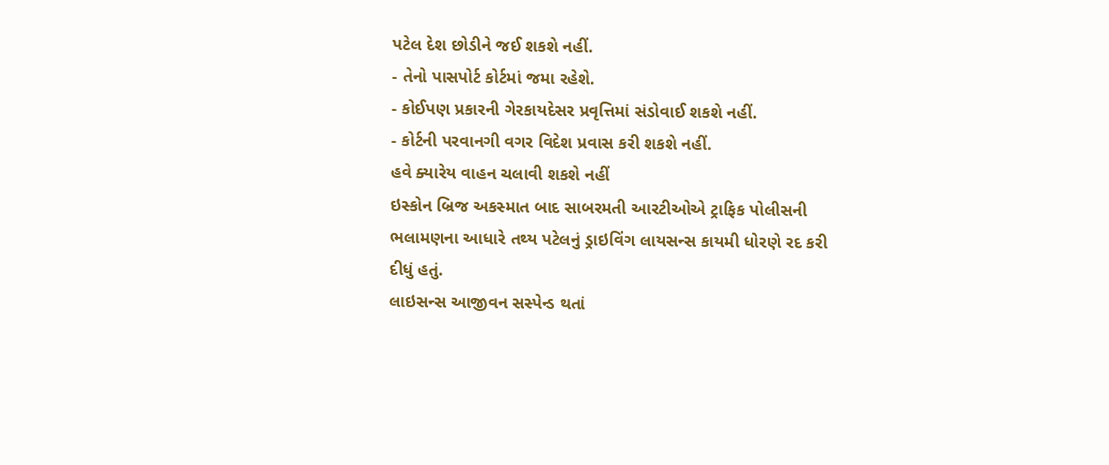પટેલ દેશ છોડીને જઈ શકશે નહીં.
- તેનો પાસપોર્ટ કોર્ટમાં જમા રહેશે.
- કોઈપણ પ્રકારની ગેરકાયદેસર પ્રવૃત્તિમાં સંડોવાઈ શકશે નહીં.
- કોર્ટની પરવાનગી વગર વિદેશ પ્રવાસ કરી શકશે નહીં.
હવે ક્યારેય વાહન ચલાવી શકશે નહીં
ઇસ્કોન બ્રિજ અકસ્માત બાદ સાબરમતી આરટીઓએ ટ્રાફિક પોલીસની ભલામણના આધારે તથ્ય પટેલનું ડ્રાઇવિંગ લાયસન્સ કાયમી ધોરણે રદ કરી દીધું હતું.
લાઇસન્સ આજીવન સસ્પેન્ડ થતાં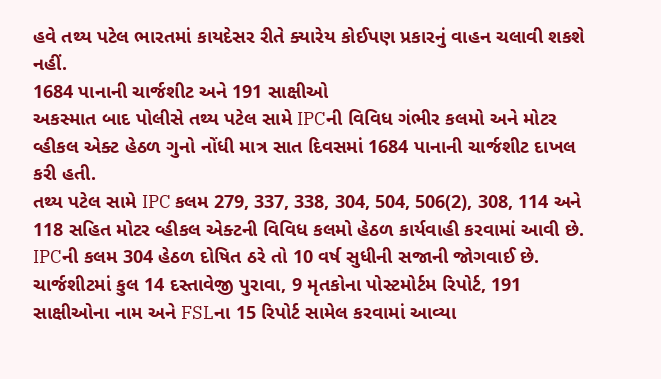હવે તથ્ય પટેલ ભારતમાં કાયદેસર રીતે ક્યારેય કોઈપણ પ્રકારનું વાહન ચલાવી શકશે નહીં.
1684 પાનાની ચાર્જશીટ અને 191 સાક્ષીઓ
અકસ્માત બાદ પોલીસે તથ્ય પટેલ સામે IPCની વિવિધ ગંભીર કલમો અને મોટર વ્હીકલ એક્ટ હેઠળ ગુનો નોંધી માત્ર સાત દિવસમાં 1684 પાનાની ચાર્જશીટ દાખલ કરી હતી.
તથ્ય પટેલ સામે IPC કલમ 279, 337, 338, 304, 504, 506(2), 308, 114 અને 118 સહિત મોટર વ્હીકલ એક્ટની વિવિધ કલમો હેઠળ કાર્યવાહી કરવામાં આવી છે. IPCની કલમ 304 હેઠળ દોષિત ઠરે તો 10 વર્ષ સુધીની સજાની જોગવાઈ છે.
ચાર્જશીટમાં કુલ 14 દસ્તાવેજી પુરાવા, 9 મૃતકોના પોસ્ટમોર્ટમ રિપોર્ટ, 191 સાક્ષીઓના નામ અને FSLના 15 રિપોર્ટ સામેલ કરવામાં આવ્યા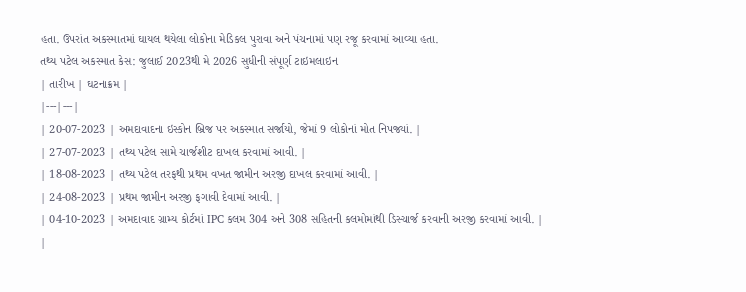હતા. ઉપરાંત અકસ્માતમાં ઘાયલ થયેલા લોકોના મેડિકલ પુરાવા અને પંચનામાં પણ રજૂ કરવામાં આવ્યા હતા.
તથ્ય પટેલ અકસ્માત કેસ: જુલાઈ 2023થી મે 2026 સુધીની સંપૂર્ણ ટાઇમલાઇન
| તારીખ | ઘટનાક્રમ |
|---|---|
| 20-07-2023 | અમદાવાદના ઇસ્કોન બ્રિજ પર અકસ્માત સર્જાયો, જેમાં 9 લોકોનાં મોત નિપજ્યાં. |
| 27-07-2023 | તથ્ય પટેલ સામે ચાર્જશીટ દાખલ કરવામાં આવી. |
| 18-08-2023 | તથ્ય પટેલ તરફથી પ્રથમ વખત જામીન અરજી દાખલ કરવામાં આવી. |
| 24-08-2023 | પ્રથમ જામીન અરજી ફગાવી દેવામાં આવી. |
| 04-10-2023 | અમદાવાદ ગ્રામ્ય કોર્ટમાં IPC કલમ 304 અને 308 સહિતની કલમોમાંથી ડિસ્ચાર્જ કરવાની અરજી કરવામાં આવી. |
|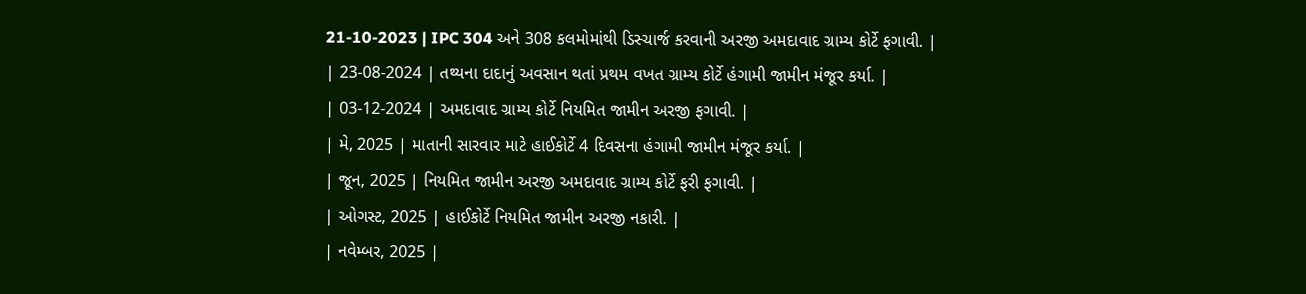21-10-2023 | IPC 304 અને 308 કલમોમાંથી ડિસ્ચાર્જ કરવાની અરજી અમદાવાદ ગ્રામ્ય કોર્ટે ફગાવી. |
| 23-08-2024 | તથ્યના દાદાનું અવસાન થતાં પ્રથમ વખત ગ્રામ્ય કોર્ટે હંગામી જામીન મંજૂર કર્યા. |
| 03-12-2024 | અમદાવાદ ગ્રામ્ય કોર્ટે નિયમિત જામીન અરજી ફગાવી. |
| મે, 2025 | માતાની સારવાર માટે હાઈકોર્ટે 4 દિવસના હંગામી જામીન મંજૂર કર્યા. |
| જૂન, 2025 | નિયમિત જામીન અરજી અમદાવાદ ગ્રામ્ય કોર્ટે ફરી ફગાવી. |
| ઓગસ્ટ, 2025 | હાઈકોર્ટે નિયમિત જામીન અરજી નકારી. |
| નવેમ્બર, 2025 |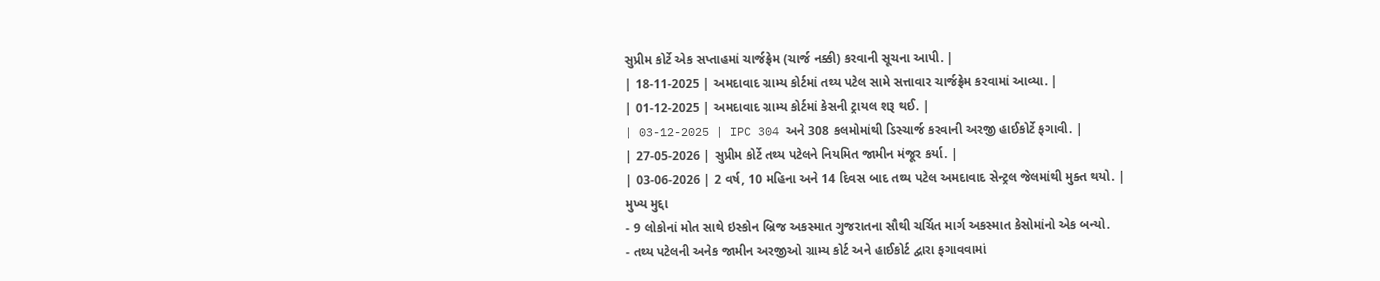સુપ્રીમ કોર્ટે એક સપ્તાહમાં ચાર્જફ્રેમ (ચાર્જ નક્કી) કરવાની સૂચના આપી. |
| 18-11-2025 | અમદાવાદ ગ્રામ્ય કોર્ટમાં તથ્ય પટેલ સામે સત્તાવાર ચાર્જફ્રેમ કરવામાં આવ્યા. |
| 01-12-2025 | અમદાવાદ ગ્રામ્ય કોર્ટમાં કેસની ટ્રાયલ શરૂ થઈ. |
| 03-12-2025 | IPC 304 અને 308 કલમોમાંથી ડિસ્ચાર્જ કરવાની અરજી હાઈકોર્ટે ફગાવી. |
| 27-05-2026 | સુપ્રીમ કોર્ટે તથ્ય પટેલને નિયમિત જામીન મંજૂર કર્યા. |
| 03-06-2026 | 2 વર્ષ, 10 મહિના અને 14 દિવસ બાદ તથ્ય પટેલ અમદાવાદ સેન્ટ્રલ જેલમાંથી મુક્ત થયો. |
મુખ્ય મુદ્દા
- 9 લોકોનાં મોત સાથે ઇસ્કોન બ્રિજ અકસ્માત ગુજરાતના સૌથી ચર્ચિત માર્ગ અકસ્માત કેસોમાંનો એક બન્યો.
- તથ્ય પટેલની અનેક જામીન અરજીઓ ગ્રામ્ય કોર્ટ અને હાઈકોર્ટ દ્વારા ફગાવવામાં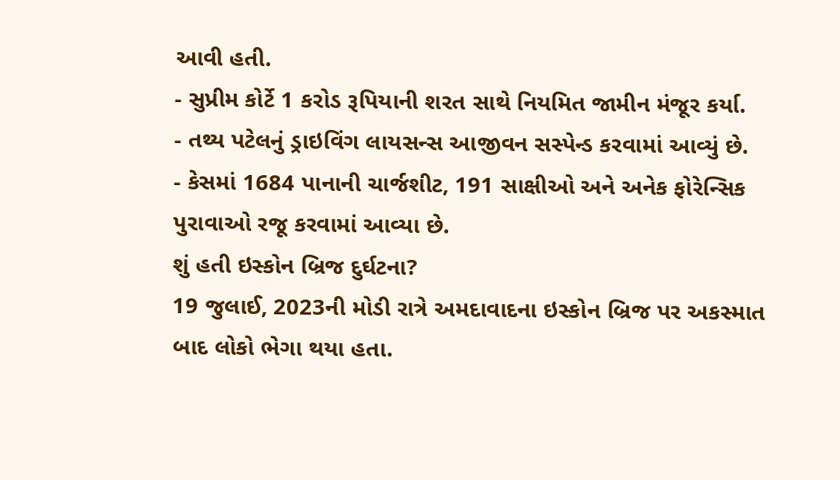આવી હતી.
- સુપ્રીમ કોર્ટે 1 કરોડ રૂપિયાની શરત સાથે નિયમિત જામીન મંજૂર કર્યા.
- તથ્ય પટેલનું ડ્રાઇવિંગ લાયસન્સ આજીવન સસ્પેન્ડ કરવામાં આવ્યું છે.
- કેસમાં 1684 પાનાની ચાર્જશીટ, 191 સાક્ષીઓ અને અનેક ફોરેન્સિક પુરાવાઓ રજૂ કરવામાં આવ્યા છે.
શું હતી ઇસ્કોન બ્રિજ દુર્ઘટના?
19 જુલાઈ, 2023ની મોડી રાત્રે અમદાવાદના ઇસ્કોન બ્રિજ પર અકસ્માત બાદ લોકો ભેગા થયા હતા.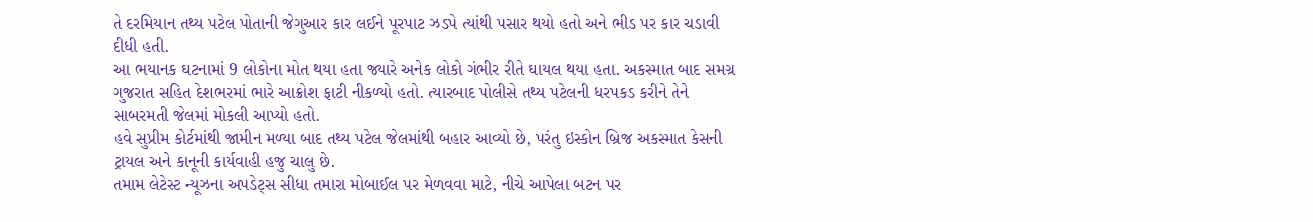તે દરમિયાન તથ્ય પટેલ પોતાની જેગુઆર કાર લઈને પૂરપાટ ઝડપે ત્યાંથી પસાર થયો હતો અને ભીડ પર કાર ચડાવી દીધી હતી.
આ ભયાનક ઘટનામાં 9 લોકોના મોત થયા હતા જ્યારે અનેક લોકો ગંભીર રીતે ઘાયલ થયા હતા. અકસ્માત બાદ સમગ્ર ગુજરાત સહિત દેશભરમાં ભારે આક્રોશ ફાટી નીકળ્યો હતો. ત્યારબાદ પોલીસે તથ્ય પટેલની ધરપકડ કરીને તેને સાબરમતી જેલમાં મોકલી આપ્યો હતો.
હવે સુપ્રીમ કોર્ટમાંથી જામીન મળ્યા બાદ તથ્ય પટેલ જેલમાંથી બહાર આવ્યો છે, પરંતુ ઇસ્કોન બ્રિજ અકસ્માત કેસની ટ્રાયલ અને કાનૂની કાર્યવાહી હજુ ચાલુ છે.
તમામ લેટેસ્ટ ન્યૂઝના અપડેટ્સ સીધા તમારા મોબાઈલ પર મેળવવા માટે, નીચે આપેલા બટન પર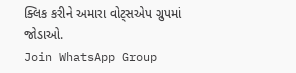ક્લિક કરીને અમારા વોટ્સએપ ગ્રુપમાં જોડાઓ.
Join WhatsApp Group